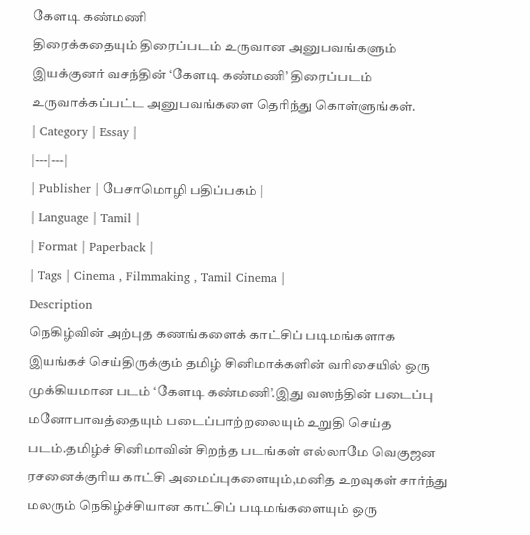கேளடி கண்மணி
திரைக்கதையும் திரைப்படம் உருவான அனுபவங்களும்
இயக்குனர் வசந்தின் ‘கேளடி கண்மணி’ திரைப்படம் உருவாக்கப்பட்ட அனுபவங்களை தெரிந்து கொள்ளுங்கள்.
| Category | Essay |
|---|---|
| Publisher | பேசாமொழி பதிப்பகம் |
| Language | Tamil |
| Format | Paperback |
| Tags | Cinema , Filmmaking , Tamil Cinema |
Description
நெகிழ்வின் அற்புத கணங்களைக் காட்சிப் படிமங்களாக இயங்கச் செய்திருக்கும் தமிழ் சினிமாக்களின் வரிசையில் ஒரு முக்கியமான படம் ‘கேளடி கண்மணி’.இது வஸந்தின் படைப்பு மனோபாவத்தையும் படைப்பாற்றலையும் உறுதி செய்த படம்.தமிழ்ச் சினிமாவின் சிறந்த படங்கள் எல்லாமே வெகுஜன ரசனைக்குரிய காட்சி அமைப்புகளையும்,மனித உறவுகள் சார்ந்து மலரும் நெகிழ்ச்சியான காட்சிப் படிமங்களையும் ஒரு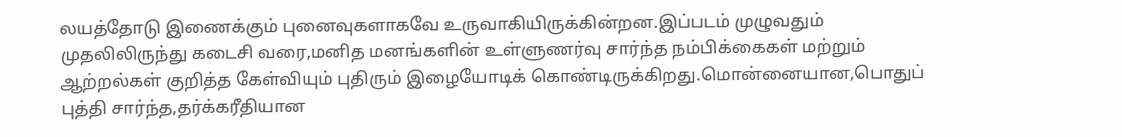லயத்தோடு இணைக்கும் புனைவுகளாகவே உருவாகியிருக்கின்றன.இப்படம் முழுவதும் முதலிலிருந்து கடைசி வரை,மனித மனங்களின் உள்ளுணர்வு சார்ந்த நம்பிக்கைகள் மற்றும் ஆற்றல்கள் குறித்த கேள்வியும் புதிரும் இழையோடிக் கொண்டிருக்கிறது.மொன்னையான,பொதுப் புத்தி சார்ந்த,தர்க்கரீதியான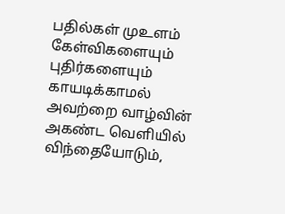பதில்கள் முஉளம் கேள்விகளையும் புதிர்களையும் காயடிக்காமல் அவற்றை வாழ்வின் அகண்ட வெளியில் விந்தையோடும்,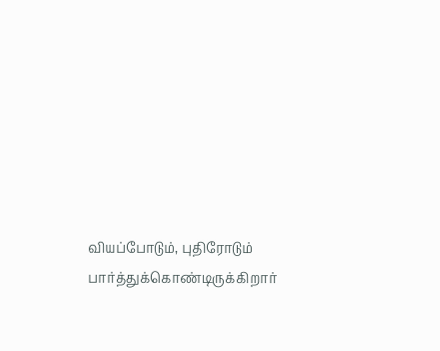வியப்போடும், புதிரோடும் பார்த்துக்கொண்டிருக்கிறார்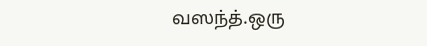வஸந்த்.ஒரு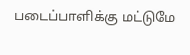படைப்பாளிக்கு மட்டுமே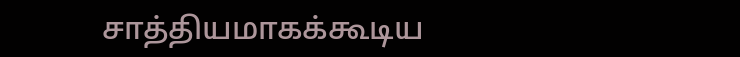சாத்தியமாகக்கூடிய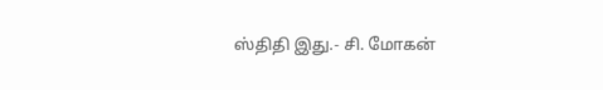ஸ்திதி இது.- சி. மோகன்